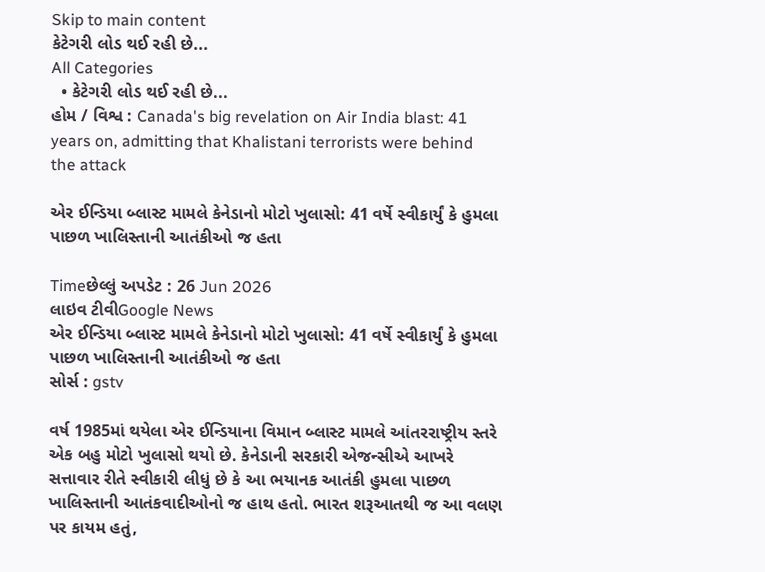Skip to main content
કેટેગરી લોડ થઈ રહી છે...
All Categories
  • કેટેગરી લોડ થઈ રહી છે...
હોમ / વિશ્વ : Canada's big revelation on Air India blast: 41 years on, admitting that Khalistani terrorists were behind the attack

એર ઈન્ડિયા બ્લાસ્ટ મામલે કેનેડાનો મોટો ખુલાસો: 41 વર્ષે સ્વીકાર્યું કે હુમલા પાછળ ખાલિસ્તાની આતંકીઓ જ હતા

Timeછેલ્લું અપડેટ : 26 Jun 2026
લાઇવ ટીવીGoogle News
એર ઈન્ડિયા બ્લાસ્ટ મામલે કેનેડાનો મોટો ખુલાસો: 41 વર્ષે સ્વીકાર્યું કે હુમલા પાછળ ખાલિસ્તાની આતંકીઓ જ હતા
સોર્સ : gstv

વર્ષ 1985માં થયેલા એર ઈન્ડિયાના વિમાન બ્લાસ્ટ મામલે આંતરરાષ્ટ્રીય સ્તરે એક બહુ મોટો ખુલાસો થયો છે. કેનેડાની સરકારી એજન્સીએ આખરે સત્તાવાર રીતે સ્વીકારી લીધું છે કે આ ભયાનક આતંકી હુમલા પાછળ ખાલિસ્તાની આતંકવાદીઓનો જ હાથ હતો. ભારત શરૂઆતથી જ આ વલણ પર કાયમ હતું,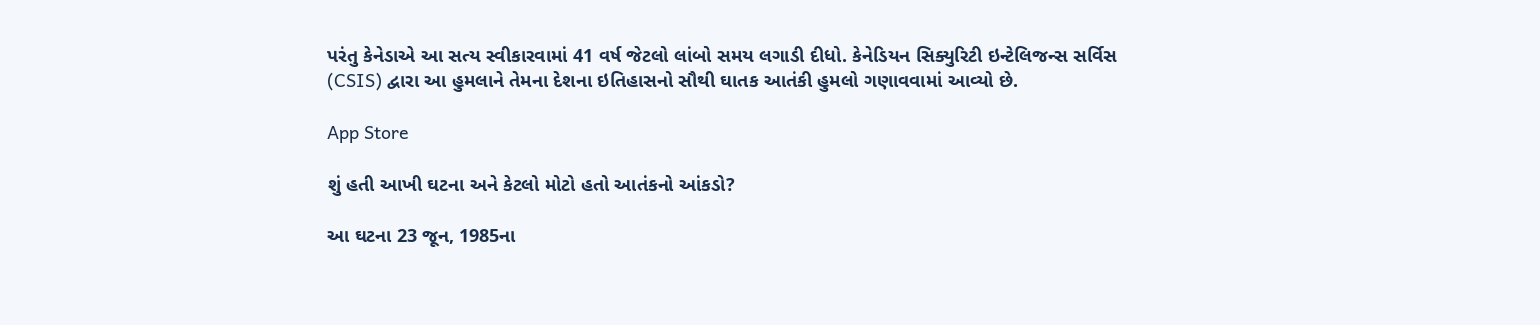પરંતુ કેનેડાએ આ સત્ય સ્વીકારવામાં 41 વર્ષ જેટલો લાંબો સમય લગાડી દીધો. કેનેડિયન સિક્યુરિટી ઇન્ટેલિજન્સ સર્વિસ (CSIS) દ્વારા આ હુમલાને તેમના દેશના ઇતિહાસનો સૌથી ઘાતક આતંકી હુમલો ગણાવવામાં આવ્યો છે.

App Store

શું હતી આખી ઘટના અને કેટલો મોટો હતો આતંકનો આંકડો?

આ ઘટના 23 જૂન, 1985ના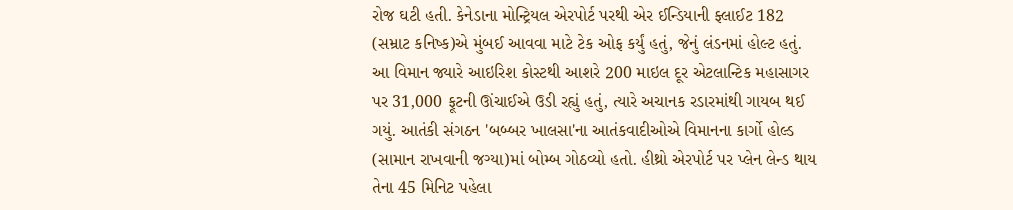રોજ ઘટી હતી. કેનેડાના મોન્ટ્રિયલ એરપોર્ટ પરથી એર ઈન્ડિયાની ફ્લાઈટ 182 (સમ્રાટ કનિષ્ક)એ મુંબઈ આવવા માટે ટેક ઓફ કર્યું હતું, જેનું લંડનમાં હોલ્ટ હતું. આ વિમાન જ્યારે આઇરિશ કોસ્ટથી આશરે 200 માઇલ દૂર એટલાન્ટિક મહાસાગર પર 31,000 ફૂટની ઊંચાઈએ ઉડી રહ્યું હતું, ત્યારે અચાનક રડારમાંથી ગાયબ થઈ ગયું. આતંકી સંગઠન 'બબ્બર ખાલસા'ના આતંકવાદીઓએ વિમાનના કાર્ગો હોલ્ડ (સામાન રાખવાની જગ્યા)માં બોમ્બ ગોઠવ્યો હતો. હીથ્રો એરપોર્ટ પર પ્લેન લેન્ડ થાય તેના 45 મિનિટ પહેલા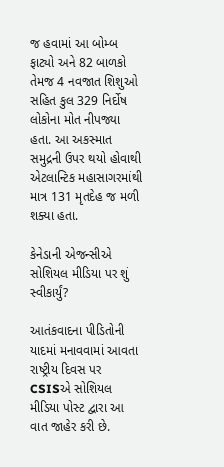જ હવામાં આ બોમ્બ ફાટ્યો અને 82 બાળકો તેમજ 4 નવજાત શિશુઓ સહિત કુલ 329 નિર્દોષ લોકોના મોત નીપજ્યા હતા. આ અકસ્માત સમુદ્રની ઉપર થયો હોવાથી એટલાન્ટિક મહાસાગરમાંથી માત્ર 131 મૃતદેહ જ મળી શક્યા હતા.

કેનેડાની એજન્સીએ સોશિયલ મીડિયા પર શું સ્વીકાર્યું?

આતંકવાદના પીડિતોની યાદમાં મનાવવામાં આવતા રાષ્ટ્રીય દિવસ પર CSISએ સોશિયલ મીડિયા પોસ્ટ દ્વારા આ વાત જાહેર કરી છે.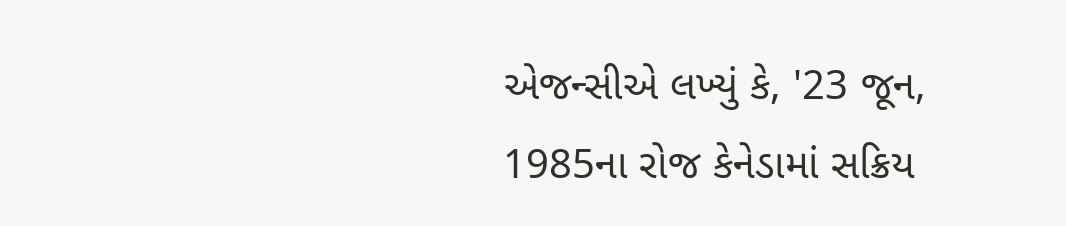એજન્સીએ લખ્યું કે, '23 જૂન, 1985ના રોજ કેનેડામાં સક્રિય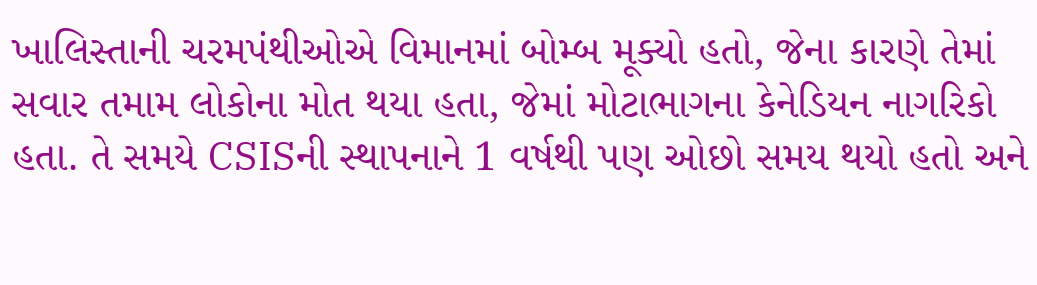ખાલિસ્તાની ચરમપંથીઓએ વિમાનમાં બોમ્બ મૂક્યો હતો, જેના કારણે તેમાં સવાર તમામ લોકોના મોત થયા હતા, જેમાં મોટાભાગના કેનેડિયન નાગરિકો હતા. તે સમયે CSISની સ્થાપનાને 1 વર્ષથી પણ ઓછો સમય થયો હતો અને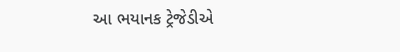આ ભયાનક ટ્રેજેડીએ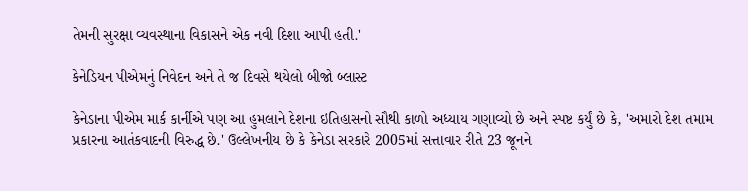તેમની સુરક્ષા વ્યવસ્થાના વિકાસને એક નવી દિશા આપી હતી.'

કેનેડિયન પીએમનું નિવેદન અને તે જ દિવસે થયેલો બીજો બ્લાસ્ટ

કેનેડાના પીએમ માર્ક કાર્નીએ પણ આ હુમલાને દેશના ઇતિહાસનો સૌથી કાળો અધ્યાય ગણાવ્યો છે અને સ્પષ્ટ કર્યું છે કે, 'અમારો દેશ તમામ પ્રકારના આતંકવાદની વિરુદ્ધ છે.' ઉલ્લેખનીય છે કે કેનેડા સરકારે 2005માં સત્તાવાર રીતે 23 જૂનને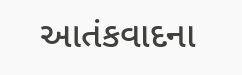આતંકવાદના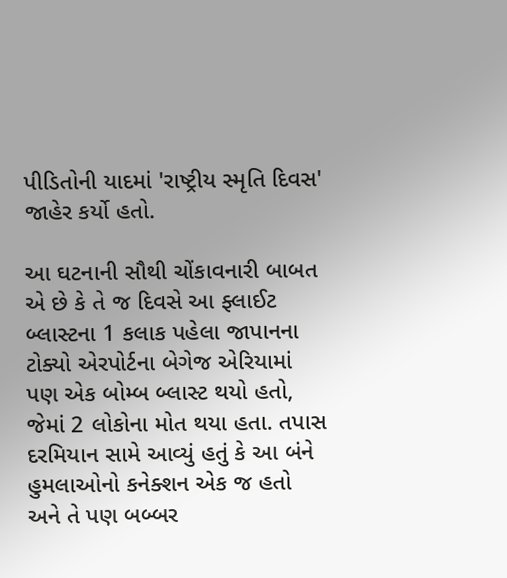પીડિતોની યાદમાં 'રાષ્ટ્રીય સ્મૃતિ દિવસ' જાહેર કર્યો હતો.

આ ઘટનાની સૌથી ચોંકાવનારી બાબત એ છે કે તે જ દિવસે આ ફ્લાઈટ બ્લાસ્ટના 1 કલાક પહેલા જાપાનના ટોક્યો એરપોર્ટના બેગેજ એરિયામાં પણ એક બોમ્બ બ્લાસ્ટ થયો હતો, જેમાં 2 લોકોના મોત થયા હતા. તપાસ દરમિયાન સામે આવ્યું હતું કે આ બંને હુમલાઓનો કનેક્શન એક જ હતો અને તે પણ બબ્બર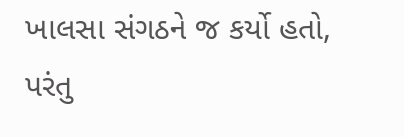ખાલસા સંગઠને જ કર્યો હતો, પરંતુ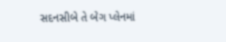સદનસીબે તે બેગ પ્લેનમાં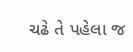ચઢે તે પહેલા જ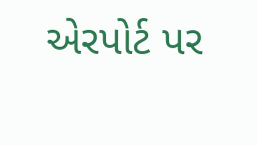એરપોર્ટ પર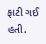ફાટી ગઈ હતી.